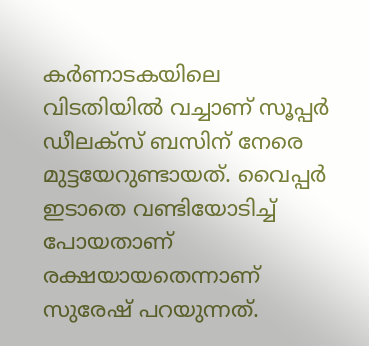കർണാടകയിലെ വിടതിയിൽ വച്ചാണ് സൂപ്പർ ഡീലക്സ് ബസിന് നേരെ മുട്ടയേറുണ്ടായത്. വൈപ്പർ ഇടാതെ വണ്ടിയോടിച്ച് പോയതാണ് രക്ഷയായതെന്നാണ് സുരേഷ് പറയുന്നത്.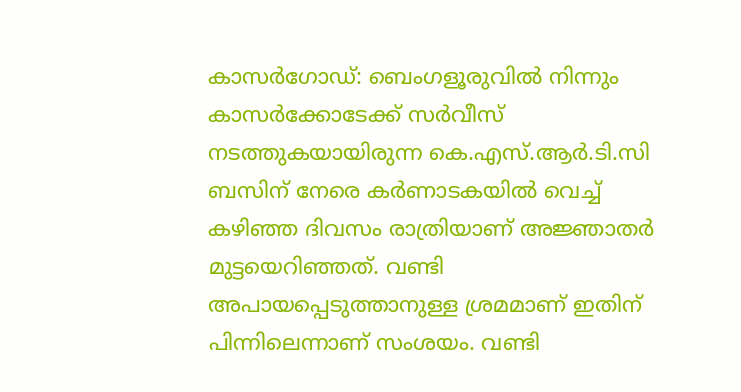കാസർഗോഡ്: ബെംഗളൂരുവിൽ നിന്നും കാസർക്കോടേക്ക് സർവീസ് നടത്തുകയായിരുന്ന കെ.എസ്.ആർ.ടി.സി ബസിന് നേരെ കർണാടകയിൽ വെച്ച് കഴിഞ്ഞ ദിവസം രാത്രിയാണ് അജ്ഞാതർ മുട്ടയെറിഞ്ഞത്. വണ്ടി അപായപ്പെടുത്താനുള്ള ശ്രമമാണ് ഇതിന് പിന്നിലെന്നാണ് സംശയം. വണ്ടി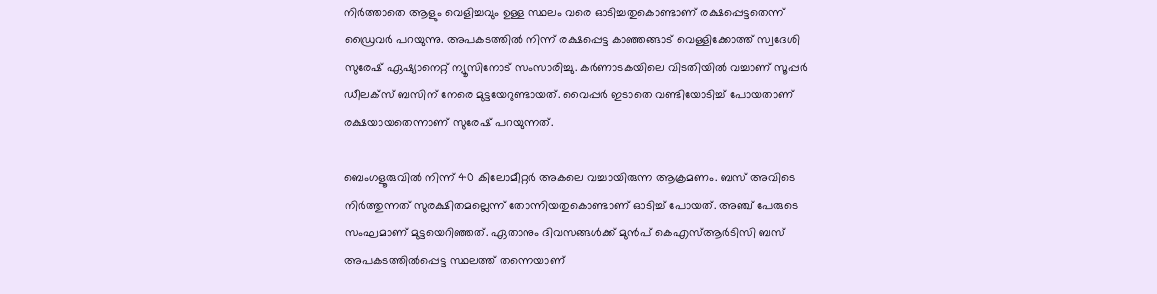നിർത്താതെ ആളും വെളിച്ചവും ഉള്ള സ്ഥലം വരെ ഓടിച്ചതുകൊണ്ടാണ് രക്ഷപ്പെട്ടതെന്ന് ഡ്രൈവർ പറയുന്നു. അപകടത്തിൽ നിന്ന് രക്ഷപ്പെട്ട കാഞ്ഞങ്ങാട് വെള്ളിക്കോത്ത് സ്വദേശി സുരേഷ് ഏഷ്യാനെറ്റ് ന്യൂസിനോട് സംസാരിച്ചു. കർണാടകയിലെ വിടതിയിൽ വച്ചാണ് സൂപ്പർ ഡീലക്സ് ബസിന് നേരെ മുട്ടയേറുണ്ടായത്. വൈപ്പർ ഇടാതെ വണ്ടിയോടിച്ച് പോയതാണ് രക്ഷയായതെന്നാണ് സുരേഷ് പറയുന്നത്.

ബെംഗളൂരുവിൽ നിന്ന് 40 കിലോമീറ്റർ അകലെ വച്ചായിരുന്ന ആക്രമണം. ബസ് അവിടെ നിർത്തുന്നത് സുരക്ഷിതമല്ലെന്ന് തോന്നിയതുകൊണ്ടാണ് ഓടിച്ച് പോയത്. അഞ്ച് പേരുടെ സംഘമാണ് മുട്ടയെറിഞ്ഞത്. ഏതാനും ദിവസങ്ങൾക്ക് മുൻപ് കെഎസ്ആർടിസി ബസ് അപകടത്തിൽപ്പെട്ട സ്ഥലത്ത് തന്നെയാണ്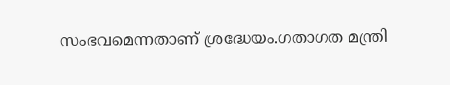സംഭവമെന്നതാണ് ശ്രദ്ധേയം.ഗതാഗത മന്ത്രി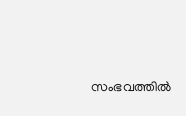സംഭവത്തിൽ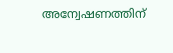അന്വേഷണത്തിന്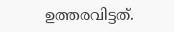ഉത്തരവിട്ടത്.